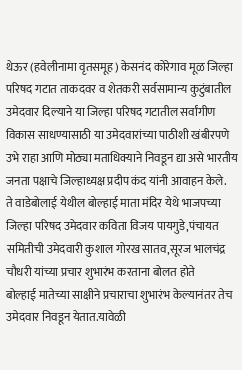थेऊर (हवेलीनामा वृतसमूह) केसनंद कोरेगाव मूळ जिल्हा परिषद गटात ताकदवर व शेतकरी सर्वसामान्य कुटुंबातील उमेदवार दिल्याने या जिल्हा परिषद गटातील सर्वांगीण विकास साधण्यासाठी या उमेदवारांच्या पाठीशी खंबीरपणे उभे राहा आणि मोठ्या मताधिक्याने निवडून द्या असे भारतीय जनता पक्षाचे जिल्हाध्यक्ष प्रदीप कंद यांनी आवाहन केले.
ते वाडेबोलाई येथील बोल्हाई माता मंदिर येथे भाजपच्या जिल्हा परिषद उमेदवार कविता विजय पायगुडे,पंचायत समितीची उमेदवारी कुशाल गोरख सातव,सूरज भालचंद्र चौधरी यांच्या प्रचार शुभारंभ करताना बोलत होते
बोल्हाई मातेच्या साक्षीने प्रचाराचा शुभारंभ केल्यानंतर तेच उमेदवार निवडून येतात.यावेळी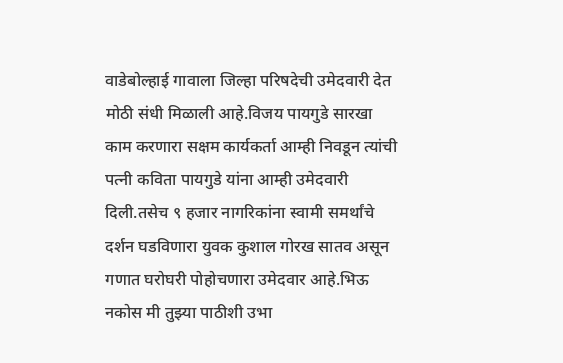वाडेबोल्हाई गावाला जिल्हा परिषदेची उमेदवारी देत मोठी संधी मिळाली आहे.विजय पायगुडे सारखा काम करणारा सक्षम कार्यकर्ता आम्ही निवडून त्यांची पत्नी कविता पायगुडे यांना आम्ही उमेदवारी दिली.तसेच ९ हजार नागरिकांना स्वामी समर्थांचे दर्शन घडविणारा युवक कुशाल गोरख सातव असून गणात घरोघरी पोहोचणारा उमेदवार आहे.भिऊ नकोस मी तुझ्या पाठीशी उभा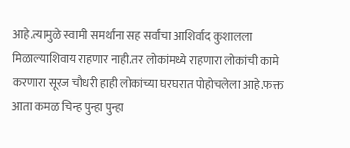आहे.त्यामुळे स्वामी समर्थांना सह सर्वांचा आशिर्वाद कुशालला मिळाल्याशिवाय राहणार नाही.तर लोकांमध्ये राहणारा लोकांची कामे करणारा सूरज चौधरी हाही लोकांच्या घरघरात पोहोचलेला आहे.फक्त आता कमळ चिन्ह पुन्हा पुन्हा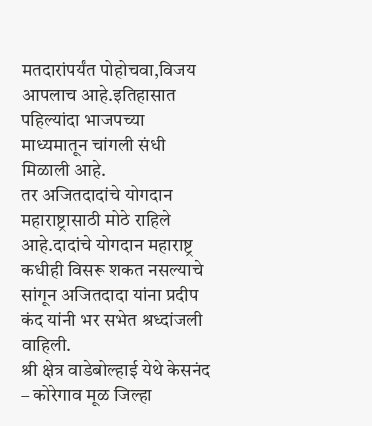मतदारांपर्यंत पोहोचवा,विजय आपलाच आहे.इतिहासात पहिल्यांदा भाजपच्या माध्यमातून चांगली संधी मिळाली आहे.
तर अजितदादांचे योगदान महाराष्ट्रासाठी मोठे राहिले आहे.दादांचे योगदान महाराष्ट्र कधीही विसरू शकत नसल्याचे सांगून अजितदादा यांना प्रदीप कंद यांनी भर सभेत श्रध्दांजली वाहिली.
श्री क्षेत्र वाडेबोल्हाई येथे केसनंद – कोरेगाव मूळ जिल्हा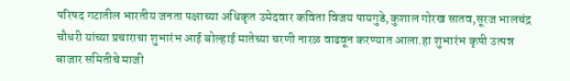परिषद गटातील भारतीय जनता पक्षाच्या अधिकृत उमेदवार कविता विजय पायगुडे,कुशाल गोरख सातव,सूरज भालचंद्र चौधरी यांच्या प्रचाराचा शुभारंभ आई बोल्हाई मातेच्या चरणी नारळ वाढवून करण्यात आला.हा शुभारंभ कृषी उत्पन्न बाजार समितीचे माजी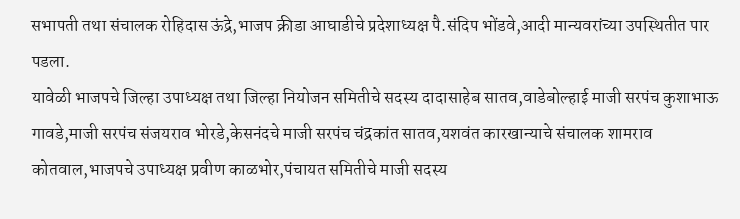सभापती तथा संचालक रोहिदास ऊंद्रे,भाजप क्रीडा आघाडीचे प्रदेशाध्यक्ष पै.संदिप भोंडवे,आदी मान्यवरांच्या उपस्थितीत पार पडला.
यावेळी भाजपचे जिल्हा उपाध्यक्ष तथा जिल्हा नियोजन समितीचे सदस्य दादासाहेब सातव,वाडेबोल्हाई माजी सरपंच कुशाभाऊ गावडे,माजी सरपंच संजयराव भोरडे,केसनंदचे माजी सरपंच चंद्रकांत सातव,यशवंत कारखान्याचे संचालक शामराव कोतवाल,भाजपचे उपाध्यक्ष प्रवीण काळभोर,पंचायत समितीचे माजी सदस्य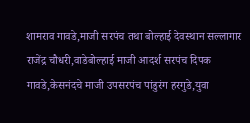शामराव गावडे,माजी सरपंच तथा बोल्हाई देवस्थान सल्लागार राजेंद्र चौधरी,वाडेबोल्हाई माजी आदर्श सरपंच दिपक गावडे,केसनंदचे माजी उपसरपंच पांडुरंग हरगुडे,युवा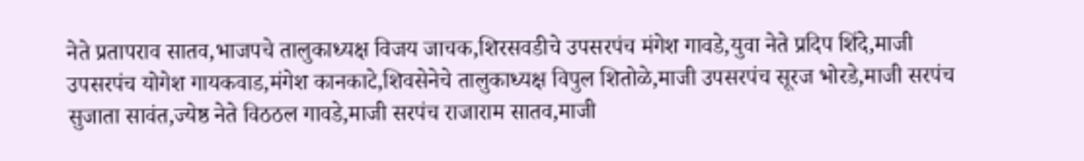नेते प्रतापराव सातव,भाजपचे तालुकाध्यक्ष विजय जाचक,शिरसवडीचे उपसरपंच मंगेश गावडे,युवा नेते प्रदिप शिंदे,माजी उपसरपंच योगेश गायकवाड,मंगेश कानकाटे,शिवसेनेचे तालुकाध्यक्ष विपुल शितोळे,माजी उपसरपंच सूरज भोरडे,माजी सरपंच सुजाता सावंत,ज्येष्ठ नेते विठठल गावडे,माजी सरपंच राजाराम सातव,माजी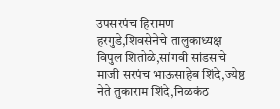उपसरपंच हिरामण हरगुडे,शिवसेनेचे तालुकाध्यक्ष विपुल शितोळे,सांगवी सांडसचे माजी सरपंच भाऊसाहेब शिंदे,ज्येष्ठ नेते तुकाराम शिंदे,निळकंठ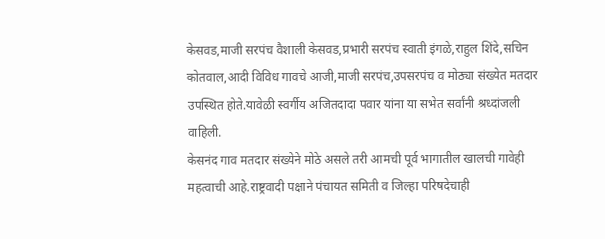केसवड,माजी सरपंच वैशाली केसवड,प्रभारी सरपंच स्वाती इंगळे,राहुल शिंदे,सचिन कोतवाल,आदी विविध गावचे आजी,माजी सरपंच,उपसरपंच व मोठ्या संख्येत मतदार उपस्थित होते.यावेळी स्वर्गीय अजितदादा पवार यांना या सभेत सर्वांनी श्रध्दांजली वाहिली.
केसनंद गाव मतदार संख्येने मोठे असले तरी आमची पूर्व भागातील खालची गावेही महत्वाची आहे.राष्ट्रवादी पक्षाने पंचायत समिती व जिल्हा परिषदेचाही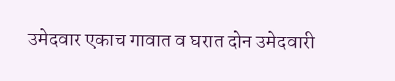उमेदवार एकाच गावात व घरात दोन उमेदवारी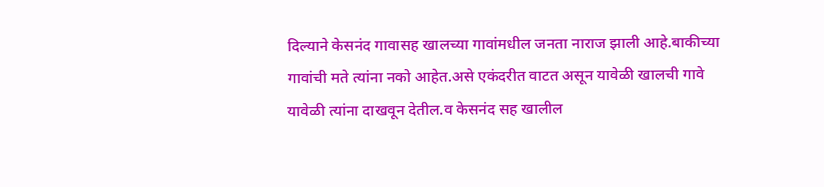दिल्याने केसनंद गावासह खालच्या गावांमधील जनता नाराज झाली आहे.बाकीच्या गावांची मते त्यांना नको आहेत.असे एकंदरीत वाटत असून यावेळी खालची गावे यावेळी त्यांना दाखवून देतील.व केसनंद सह खालील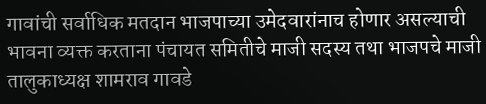गावांची सर्वाधिक मतदान भाजपाच्या उमेदवारांनाच होणार असल्याची भावना व्यक्त करताना पंचायत समितीचे माजी सदस्य तथा भाजपचे माजी तालुकाध्यक्ष शामराव गावडे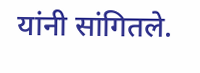यांनी सांगितले.